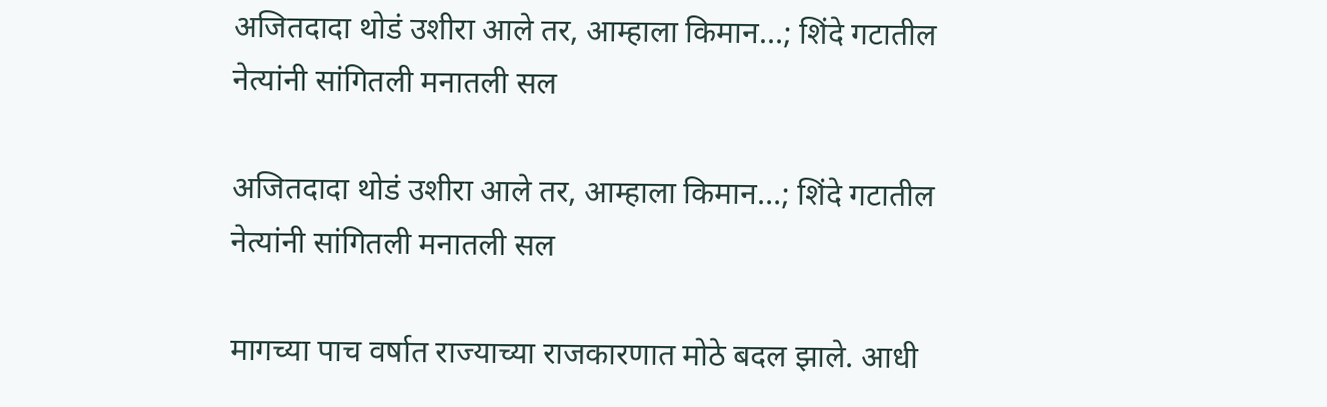अजितदादा थोडं उशीरा आले तर, आम्हाला किमान…; शिंदे गटातील नेत्यांनी सांगितली मनातली सल

अजितदादा थोडं उशीरा आले तर, आम्हाला किमान…; शिंदे गटातील नेत्यांनी सांगितली मनातली सल

मागच्या पाच वर्षात राज्याच्या राजकारणात मोठे बदल झाले. आधी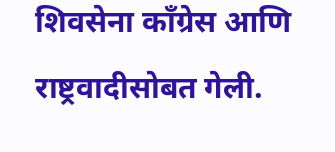शिवसेना काँग्रेस आणि राष्ट्रवादीसोबत गेली.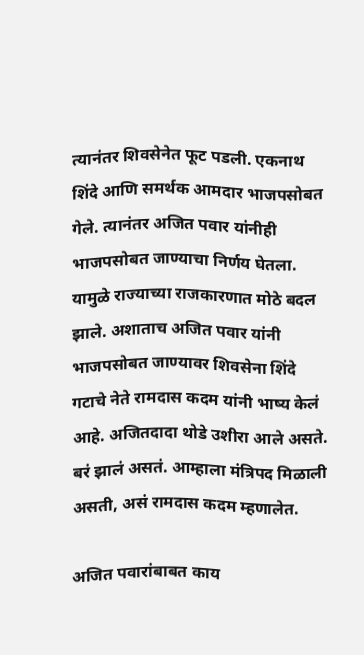त्यानंतर शिवसेनेत फूट पडली. एकनाथ शिंदे आणि समर्थक आमदार भाजपसोबत गेले. त्यानंतर अजित पवार यांनीही भाजपसोबत जाण्याचा निर्णय घेतला. यामुळे राज्याच्या राजकारणात मोठे बदल झाले. अशाताच अजित पवार यांनी भाजपसोबत जाण्यावर शिवसेना शिंदे गटाचे नेते रामदास कदम यांनी भाष्य केलं आहे. अजितदादा थोडे उशीरा आले असते. बरं झालं असतं. आम्हाला मंत्रिपद मिळाली असती, असं रामदास कदम म्हणालेत.

अजित पवारांबाबत काय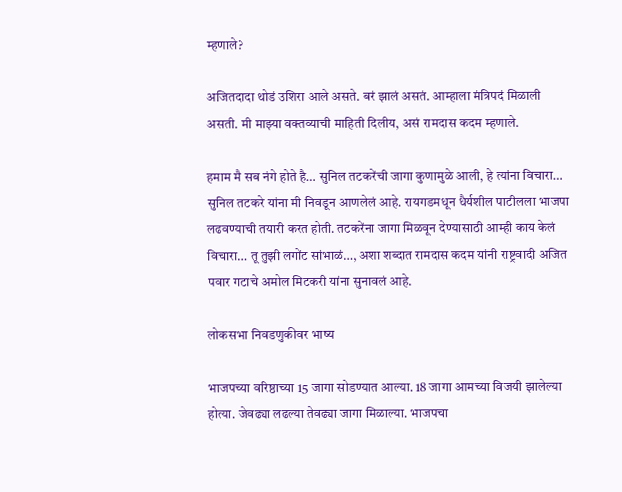म्हणाले?

अजितदादा थोडं उशिरा आले असते. बरं झालं असतं. आम्हाला मंत्रिपदं मिळाली असती. मी माझ्या वक्तव्याची माहिती दिलीय, असं रामदास कदम म्हणाले.

हमाम मै सब नंगे होते है… सुनिल तटकरेंची जागा कुणामुळे आली, हे त्यांना विचारा… सुनिल तटकरे यांना मी निवडून आणलेलं आहे. रायगडमधून धैर्यशील पाटीलला भाजपा लढवण्याची तयारी करत होती. तटकरेंना जागा मिळवून देण्यासाठी आम्ही काय केलं विचारा… तू तुझी लगोंट सांभाळं…, अशा शब्दात रामदास कदम यांनी राष्ट्रवादी अजित पवार गटाचे अमोल मिटकरी यांना सुनावलं आहे.

लोकसभा निवडणुकीवर भाष्य

भाजपच्या वरिष्ठाच्या 15 जागा सोडण्यात आल्या. 18 जागा आमच्या विजयी झालेल्या होत्या. जेवढ्या लढल्या तेवढ्या जागा मिळाल्या. भाजपचा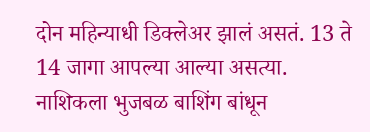दोन महिन्याधी डिक्लेअर झालं असतं. 13 ते 14 जागा आपल्या आल्या असत्या. नाशिकला भुजबळ बाशिंग बांधून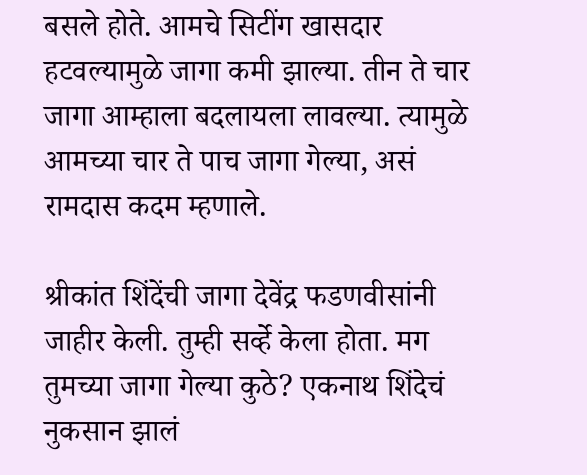बसले होते. आमचे सिटींग खासदार हटवल्यामुळे जागा कमी झाल्या. तीन ते चार जागा आम्हाला बदलायला लावल्या. त्यामुळे आमच्या चार ते पाच जागा गेल्या, असं रामदास कदम म्हणाले.

श्रीकांत शिंदेंची जागा देवेंद्र फडणवीसांनी जाहीर केली. तुम्ही सर्व्हे केला होता. मग तुमच्या जागा गेल्या कुठे? एकनाथ शिंदेचं नुकसान झालं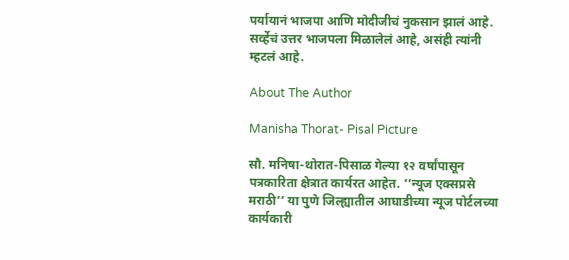पर्यायानं भाजपा आणि मोदीजीचं नुकसान झालं आहे. सर्व्हेचं उत्तर भाजपला मिळालेलं आहे, असंही त्यांनी म्हटलं आहे.

About The Author

Manisha Thorat- Pisal Picture

सौ. मनिषा-थोरात-पिसाळ गेल्या १२ वर्षांपासून पत्रकारिता क्षेत्रात कार्यरत आहेत. ‘‘न्यूज एक्सप्रसे मराठी’’ या पुणे जिल्ह्यातील आघाडीच्या न्यूज पोर्टलच्या कार्यकारी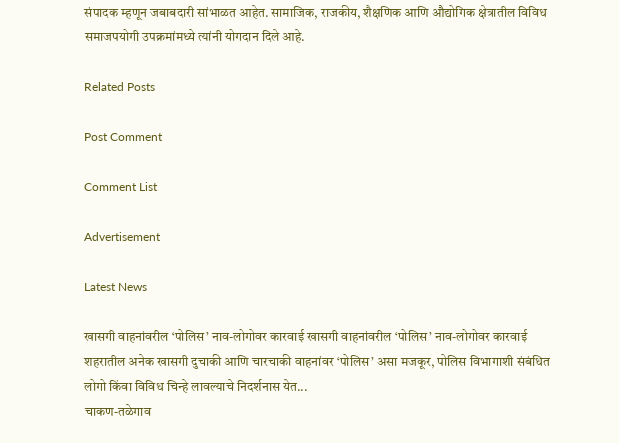संपादक म्हणून जबाबदारी सांभाळत आहेत. सामाजिक, राजकीय, शैक्षणिक आणि औद्योगिक क्षेत्रातील विविध समाजपयोगी उपक्रमांमध्ये त्यांनी योगदान दिले आहे.

Related Posts

Post Comment

Comment List

Advertisement

Latest News

खासगी वाहनांवरील ‘पोलिस’ नाव-लोगोवर कारवाई खासगी वाहनांवरील ‘पोलिस’ नाव-लोगोवर कारवाई
शहरातील अनेक खासगी दुचाकी आणि चारचाकी वाहनांवर ‘पोलिस’ असा मजकूर, पोलिस विभागाशी संबंधित लोगो किंवा विविध चिन्हे लावल्याचे निदर्शनास येत...
चाकण-तळेगाव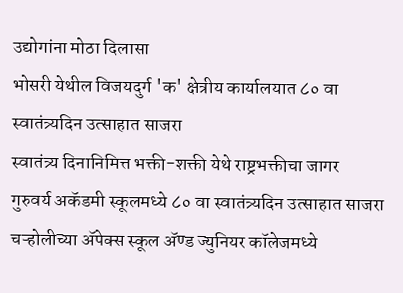उद्योगांना मोठा दिलासा
भोसरी येथील विजयदुर्ग 'क' क्षेत्रीय कार्यालयात ८० वा स्वातंत्र्यदिन उत्साहात साजरा
स्वातंत्र्य दिनानिमित्त भक्ती-शक्ती येथे राष्ट्रभक्तीचा जागर
गुरुवर्य अकॅडमी स्कूलमध्ये ८० वा स्वातंत्र्यदिन उत्साहात साजरा
चऱ्होलीच्या अ‍ॅपेक्स स्कूल अ‍ॅण्ड ज्युनियर कॉलेजमध्ये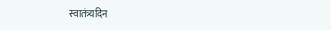स्वातंत्र्यदिन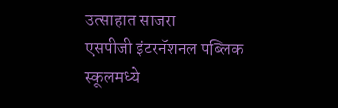उत्साहात साजरा
एसपीजी इंटरनॅशनल पब्लिक स्कूलमध्ये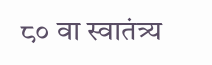८० वा स्वातंत्र्य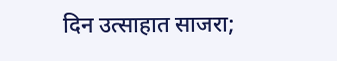दिन उत्साहात साजरा;